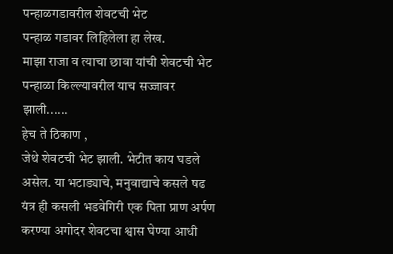पन्हाळगडावरील शेवटची भेट
पन्हाळ गडावर लिहिलेला हा लेख.
माझा राजा व त्याचा छावा यांची शेवटची भेट पन्हाळा किल्ल्यावरील याच सज्जावर झाली......
हेच ते ठिकाण ,
जेथे शेवटची भेट झाली. भेटीत काय घडले असेल. या भटाड्याचे, मनुवाद्याचे कसले षढ यंत्र ही कसली भडवेगिरी एक पिता प्राण अर्पण करण्या अगोदर शेवटचा श्वास घेण्या आधी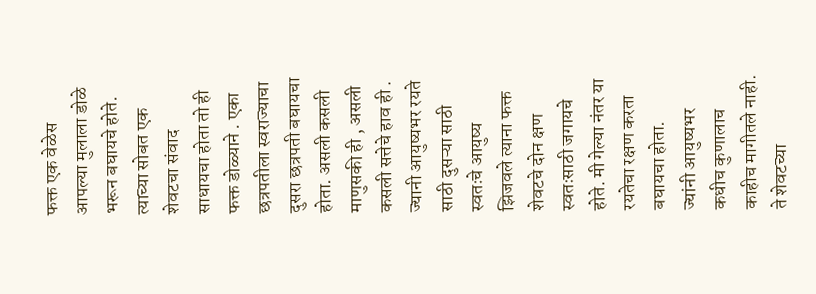फक्त एक वेळेस आपल्या मुलाला डोळे भरून बघायचे होते. त्याच्या सोबत एक शेवटचा संवाद साधायचा होता तो ही फक्त डोळ्याने . एका छत्रपतीला स्वराज्याचा दुसरा छत्रपती बघायचा होता. असली कसली माणुसकी ही , असली कसली सत्तेचे हाव ही . ज्यानी आयुष्यभर रयते साठी दुसऱ्या साठी स्वतःचे आयुष्य झिजवले त्याना फक्त शेवटचे दोन क्षण स्वतःसाठी जगायचे होते. मी गेल्या नंतर या रयतेचा रक्षण करता बघायचा होता.
ज्यांनी आयुष्यभर कधीच कुणालाच काहीच मागीतले नाही. ते शेवटच्या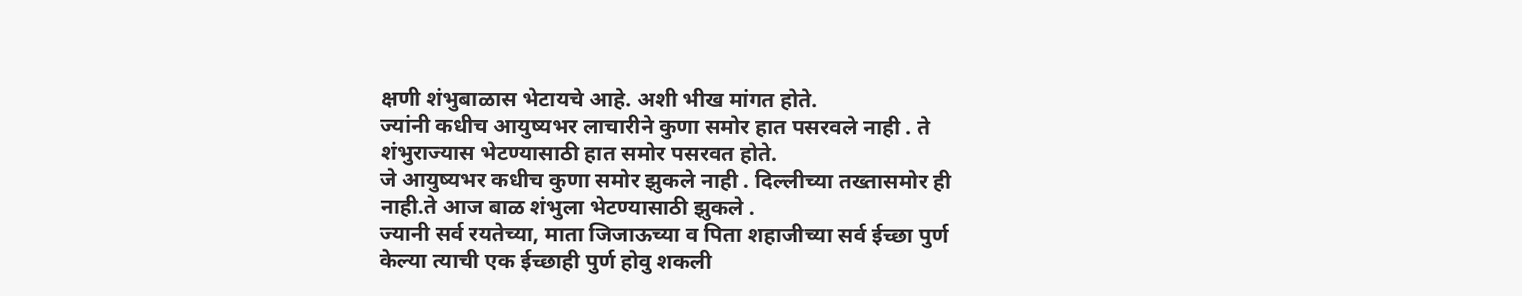क्षणी शंभुबाळास भेटायचे आहे. अशी भीख मांगत होते.
ज्यांनी कधीच आयुष्यभर लाचारीने कुणा समोर हात पसरवले नाही . ते शंभुराज्यास भेटण्यासाठी हात समोर पसरवत होते.
जे आयुष्यभर कधीच कुणा समोर झुकले नाही . दिल्लीच्या तख्तासमोर ही नाही.ते आज बाळ शंभुला भेटण्यासाठी झुकले .
ज्यानी सर्व रयतेच्या, माता जिजाऊच्या व पिता शहाजीच्या सर्व ईच्छा पुर्ण केल्या त्याची एक ईच्छाही पुर्ण होवु शकली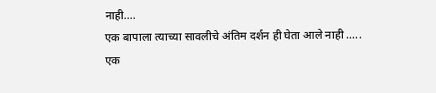नाही....
एक बापाला त्याच्या सावलीचे अंतिम दर्शन ही घेता आले नाही .....
एक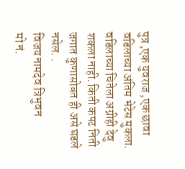पुत्र ,एक युवराज ,एक छावा वडिलाच्या अंतिम भेटेस मुकला. वडिलाच्या चितेला अग्नीही देवु शकला नाही. किती कपट निती जगात कुणासोबत ही असे घडले नसेल. .
विजय नामदेव त्रिभुवन
मो नं.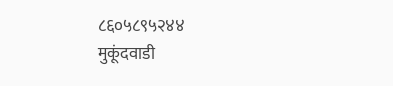८६०५८९५२४४
मुकूंदवाडी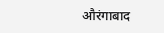औरंगाबाद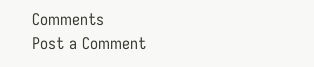Comments
Post a Comment